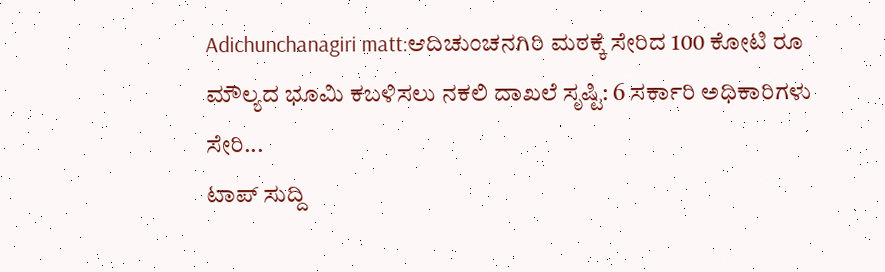Adichunchanagiri matt:ಆದಿಚುಂಚನಗಿರಿ ಮಠಕ್ಕೆ ಸೇರಿದ 100 ಕೋಟಿ ರೂ ಮೌಲ್ಯದ ಭೂಮಿ ಕಬಳಿಸಲು ನಕಲಿ ದಾಖಲೆ ಸೃಷ್ಟಿ: 6 ಸರ್ಕಾರಿ ಅಧಿಕಾರಿಗಳು ಸೇರಿ...
ಟಾಪ್ ಸುದ್ದಿ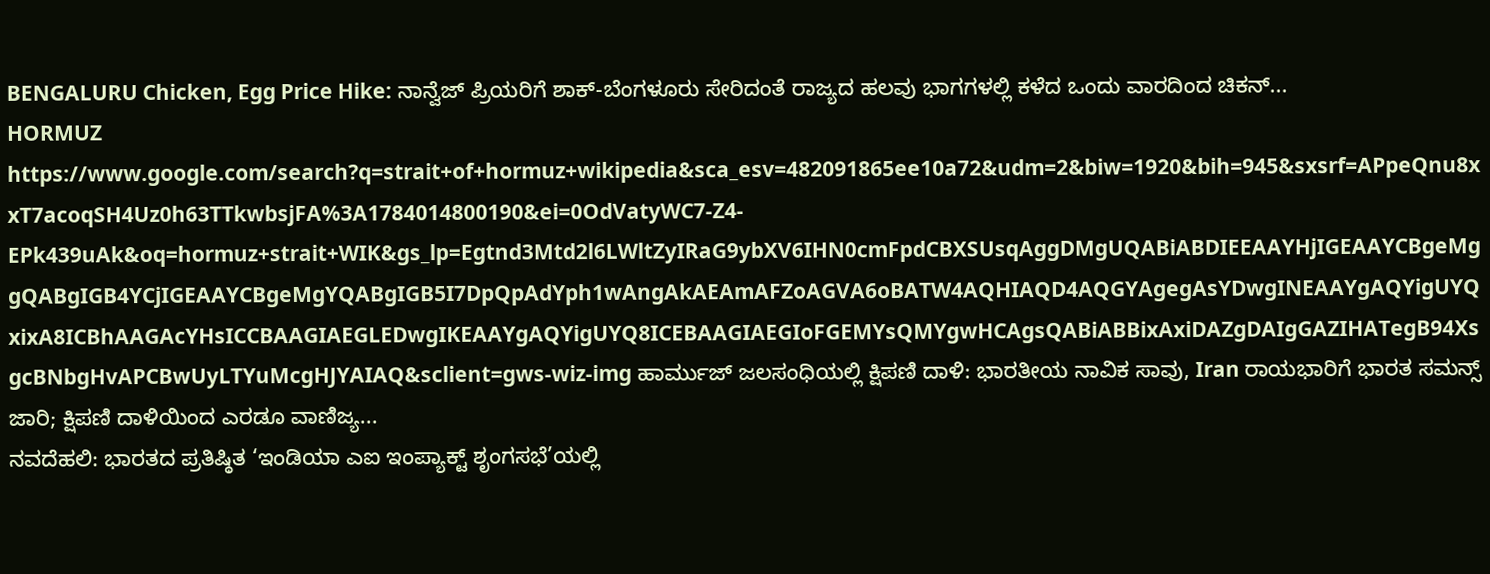BENGALURU Chicken, Egg Price Hike: ನಾನ್ವೆಜ್ ಪ್ರಿಯರಿಗೆ ಶಾಕ್-ಬೆಂಗಳೂರು ಸೇರಿದಂತೆ ರಾಜ್ಯದ ಹಲವು ಭಾಗಗಳಲ್ಲಿ ಕಳೆದ ಒಂದು ವಾರದಿಂದ ಚಿಕನ್...
HORMUZ https://www.google.com/search?q=strait+of+hormuz+wikipedia&sca_esv=482091865ee10a72&udm=2&biw=1920&bih=945&sxsrf=APpeQnu8xxT7acoqSH4Uz0h63TTkwbsjFA%3A1784014800190&ei=0OdVatyWC7-Z4-EPk439uAk&oq=hormuz+strait+WIK&gs_lp=Egtnd3Mtd2l6LWltZyIRaG9ybXV6IHN0cmFpdCBXSUsqAggDMgUQABiABDIEEAAYHjIGEAAYCBgeMggQABgIGB4YCjIGEAAYCBgeMgYQABgIGB5I7DpQpAdYph1wAngAkAEAmAFZoAGVA6oBATW4AQHIAQD4AQGYAgegAsYDwgINEAAYgAQYigUYQxixA8ICBhAAGAcYHsICCBAAGIAEGLEDwgIKEAAYgAQYigUYQ8ICEBAAGIAEGIoFGEMYsQMYgwHCAgsQABiABBixAxiDAZgDAIgGAZIHATegB94XsgcBNbgHvAPCBwUyLTYuMcgHJYAIAQ&sclient=gws-wiz-img ಹಾರ್ಮುಜ್ ಜಲಸಂಧಿಯಲ್ಲಿ ಕ್ಷಿಪಣಿ ದಾಳಿ: ಭಾರತೀಯ ನಾವಿಕ ಸಾವು, Iran ರಾಯಭಾರಿಗೆ ಭಾರತ ಸಮನ್ಸ್ ಜಾರಿ; ಕ್ಷಿಪಣಿ ದಾಳಿಯಿಂದ ಎರಡೂ ವಾಣಿಜ್ಯ...
ನವದೆಹಲಿ: ಭಾರತದ ಪ್ರತಿಷ್ಠಿತ ‘ಇಂಡಿಯಾ ಎಐ ಇಂಪ್ಯಾಕ್ಟ್ ಶೃಂಗಸಭೆ’ಯಲ್ಲಿ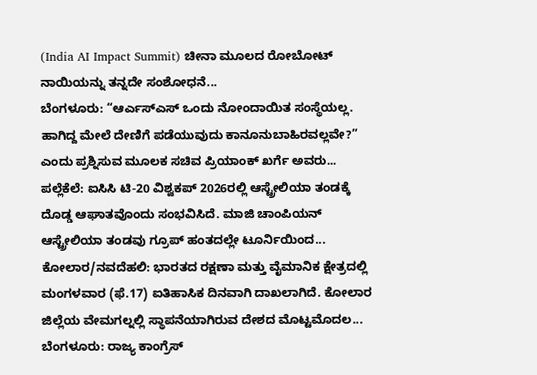(India AI Impact Summit) ಚೀನಾ ಮೂಲದ ರೋಬೋಟ್ ನಾಯಿಯನ್ನು ತನ್ನದೇ ಸಂಶೋಧನೆ...
ಬೆಂಗಳೂರು: “ಆರ್ಎಸ್ಎಸ್ ಒಂದು ನೋಂದಾಯಿತ ಸಂಸ್ಥೆಯಲ್ಲ. ಹಾಗಿದ್ದ ಮೇಲೆ ದೇಣಿಗೆ ಪಡೆಯುವುದು ಕಾನೂನುಬಾಹಿರವಲ್ಲವೇ?” ಎಂದು ಪ್ರಶ್ನಿಸುವ ಮೂಲಕ ಸಚಿವ ಪ್ರಿಯಾಂಕ್ ಖರ್ಗೆ ಅವರು...
ಪಲ್ಲೆಕೆಲೆ: ಐಸಿಸಿ ಟಿ-20 ವಿಶ್ವಕಪ್ 2026ರಲ್ಲಿ ಆಸ್ಟ್ರೇಲಿಯಾ ತಂಡಕ್ಕೆ ದೊಡ್ಡ ಆಘಾತವೊಂದು ಸಂಭವಿಸಿದೆ. ಮಾಜಿ ಚಾಂಪಿಯನ್ ಆಸ್ಟ್ರೇಲಿಯಾ ತಂಡವು ಗ್ರೂಪ್ ಹಂತದಲ್ಲೇ ಟೂರ್ನಿಯಿಂದ...
ಕೋಲಾರ/ನವದೆಹಲಿ: ಭಾರತದ ರಕ್ಷಣಾ ಮತ್ತು ವೈಮಾನಿಕ ಕ್ಷೇತ್ರದಲ್ಲಿ ಮಂಗಳವಾರ (ಫೆ.17) ಐತಿಹಾಸಿಕ ದಿನವಾಗಿ ದಾಖಲಾಗಿದೆ. ಕೋಲಾರ ಜಿಲ್ಲೆಯ ವೇಮಗಲ್ನಲ್ಲಿ ಸ್ಥಾಪನೆಯಾಗಿರುವ ದೇಶದ ಮೊಟ್ಟಮೊದಲ...
ಬೆಂಗಳೂರು: ರಾಜ್ಯ ಕಾಂಗ್ರೆಸ್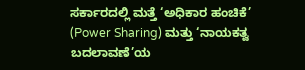ಸರ್ಕಾರದಲ್ಲಿ ಮತ್ತೆ ‘ಅಧಿಕಾರ ಹಂಚಿಕೆ’ (Power Sharing) ಮತ್ತು ‘ನಾಯಕತ್ವ ಬದಲಾವಣೆ’ಯ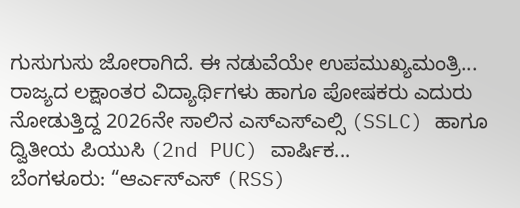ಗುಸುಗುಸು ಜೋರಾಗಿದೆ. ಈ ನಡುವೆಯೇ ಉಪಮುಖ್ಯಮಂತ್ರಿ...
ರಾಜ್ಯದ ಲಕ್ಷಾಂತರ ವಿದ್ಯಾರ್ಥಿಗಳು ಹಾಗೂ ಪೋಷಕರು ಎದುರು ನೋಡುತ್ತಿದ್ದ 2026ನೇ ಸಾಲಿನ ಎಸ್ಎಸ್ಎಲ್ಸಿ (SSLC) ಹಾಗೂ ದ್ವಿತೀಯ ಪಿಯುಸಿ (2nd PUC) ವಾರ್ಷಿಕ...
ಬೆಂಗಳೂರು: “ಆರ್ಎಸ್ಎಸ್ (RSS)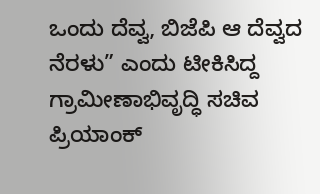ಒಂದು ದೆವ್ವ, ಬಿಜೆಪಿ ಆ ದೆವ್ವದ ನೆರಳು” ಎಂದು ಟೀಕಿಸಿದ್ದ ಗ್ರಾಮೀಣಾಭಿವೃದ್ಧಿ ಸಚಿವ ಪ್ರಿಯಾಂಕ್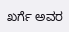ಖರ್ಗೆ ಅವರ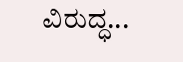ವಿರುದ್ಧ...